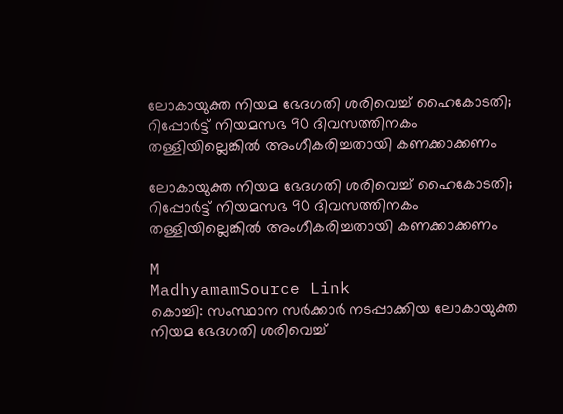ലോകായുക്ത നിയമ ഭേദഗതി ശരിവെച്ച് ഹൈകോടതി; റിപ്പോർട്ട് നിയമസഭ 90 ദിവസത്തിനകം തള്ളിയില്ലെങ്കിൽ അംഗീകരിച്ചതായി കണക്കാക്കണം

ലോകായുക്ത നിയമ ഭേദഗതി ശരിവെച്ച് ഹൈകോടതി; റിപ്പോർട്ട് നിയമസഭ 90 ദിവസത്തിനകം തള്ളിയില്ലെങ്കിൽ അംഗീകരിച്ചതായി കണക്കാക്കണം

M
MadhyamamSource Link
കൊച്ചി: സംസ്ഥാന സർക്കാർ നടപ്പാക്കിയ ലോകായുക്ത നിയമ ഭേദഗതി ശരിവെച്ച്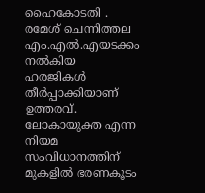ഹൈകോടതി . രമേശ് ചെന്നിത്തല എം.എൽ.എയടക്കം നൽകിയ ഹരജികൾ തീർപ്പാക്കിയാണ് ഉത്തരവ്. ലോകായുക്ത എന്ന നിയമ സംവിധാനത്തിന് മുകളിൽ ഭരണകൂടം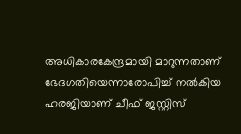അധികാരകേന്ദ്രമായി മാറുന്നതാണ് ഭേദഗതിയെന്നാരോപിച്ച് നൽകിയ ഹരജിയാണ് ചീഫ് ജസ്റ്റിസ്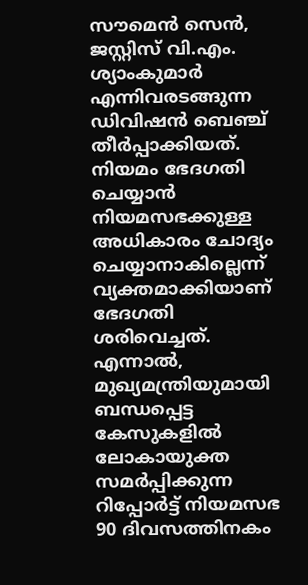സൗമെൻ സെൻ, ജസ്റ്റിസ് വി.എം. ശ്യാംകുമാർ എന്നിവരടങ്ങുന്ന ഡിവിഷൻ ബെഞ്ച് തീർപ്പാക്കിയത്. നിയമം ഭേദഗതി ചെയ്യാൻ നിയമസഭക്കുള്ള അധികാരം ചോദ്യം ചെയ്യാനാകില്ലെന്ന് വ്യക്തമാക്കിയാണ് ഭേദഗതി ശരിവെച്ചത്. എന്നാൽ, മുഖ്യമന്ത്രിയുമായി ബന്ധപ്പെട്ട കേസുകളിൽ ലോകായുക്ത സമർപ്പിക്കുന്ന റിപ്പോർട്ട് നിയമസഭ 90 ദിവസത്തിനകം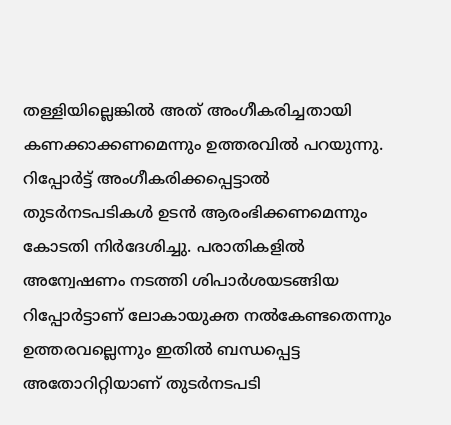തള്ളിയില്ലെങ്കിൽ അത് അംഗീകരിച്ചതായി കണക്കാക്കണമെന്നും ഉത്തരവിൽ പറയുന്നു. റിപ്പോർട്ട് അംഗീകരിക്കപ്പെട്ടാൽ തുടർനടപടികൾ ഉടൻ ആരംഭിക്കണമെന്നും കോടതി നിർദേശിച്ചു. പരാതികളിൽ അന്വേഷണം നടത്തി ശിപാർശയടങ്ങിയ റിപ്പോർട്ടാണ് ലോകായുക്ത നൽകേണ്ടതെന്നും ഉത്തരവല്ലെന്നും ഇതിൽ ബന്ധപ്പെട്ട അതോറിറ്റിയാണ് തുടർനടപടി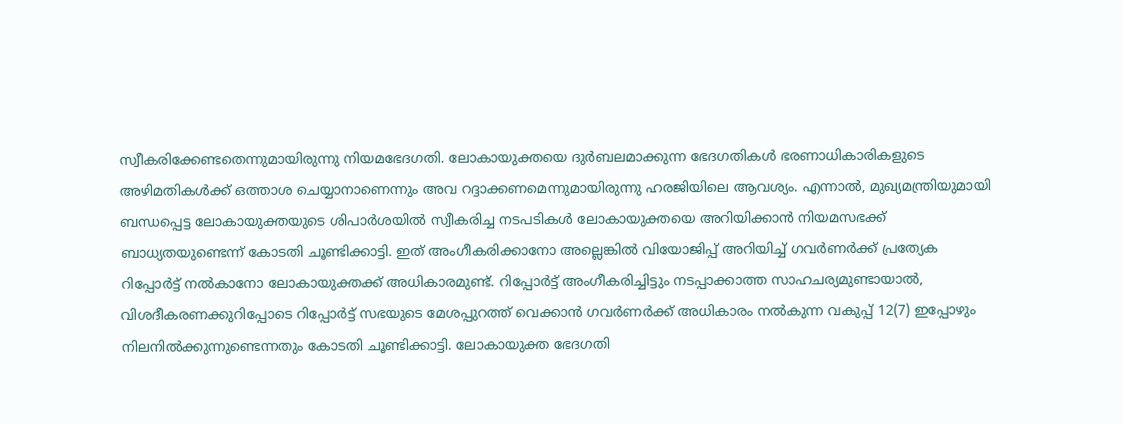സ്വീകരിക്കേണ്ടതെന്നുമായിരുന്നു നിയമഭേദഗതി. ലോകായുക്തയെ ദുർബലമാക്കുന്ന ഭേദഗതികൾ ഭരണാധികാരികളുടെ അഴിമതികൾക്ക് ഒത്താശ ചെയ്യാനാണെന്നും അവ റദ്ദാക്കണമെന്നുമായിരുന്നു ഹരജിയിലെ ആവശ്യം. എന്നാൽ, മുഖ്യമന്ത്രിയുമായി ബന്ധപ്പെട്ട ലോകായുക്തയുടെ ശിപാർശയിൽ സ്വീകരിച്ച നടപടികൾ ലോകായുക്തയെ അറിയിക്കാൻ നിയമസഭക്ക് ബാധ്യതയുണ്ടെന്ന് കോടതി ചൂണ്ടിക്കാട്ടി. ഇത് അംഗീകരിക്കാനോ അല്ലെങ്കിൽ വിയോജിപ്പ് അറിയിച്ച് ഗവർണർക്ക് പ്രത്യേക റിപ്പോർട്ട് നൽകാനോ ലോകായുക്തക്ക് അധികാരമുണ്ട്. റിപ്പോർട്ട് അംഗീകരിച്ചിട്ടും നടപ്പാക്കാത്ത സാഹചര്യമുണ്ടായാൽ, വിശദീകരണക്കുറിപ്പോടെ റിപ്പോർട്ട് സഭയുടെ മേശപ്പുറത്ത് വെക്കാൻ ഗവർണർക്ക് അധികാരം നൽകുന്ന വകുപ്പ് 12(7) ഇപ്പോഴും നിലനിൽക്കുന്നുണ്ടെന്നതും കോടതി ചൂണ്ടിക്കാട്ടി. ലോകായുക്ത ഭേദഗതി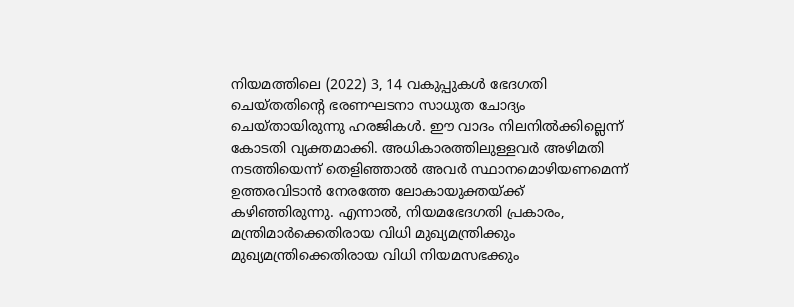നിയമത്തിലെ (2022) 3, 14 വകുപ്പുകൾ ഭേദഗതി ചെയ്തതിന്റെ ഭരണഘടനാ സാധുത ചോദ്യം ചെയ്തായിരുന്നു ഹരജികൾ. ഈ വാദം നിലനിൽക്കില്ലെന്ന് കോടതി വ്യക്തമാക്കി. അധികാരത്തിലുള്ളവർ അഴിമതി നടത്തിയെന്ന് തെളിഞ്ഞാൽ അവർ സ്ഥാനമൊഴിയണമെന്ന് ഉത്തരവിടാൻ നേരത്തേ ലോകായുക്തയ്ക്ക് കഴിഞ്ഞിരുന്നു. എന്നാൽ, നിയമഭേദഗതി പ്രകാരം, മന്ത്രിമാർക്കെതിരായ വിധി മുഖ്യമന്ത്രിക്കും മുഖ്യമന്ത്രിക്കെതിരായ വിധി നിയമസഭക്കും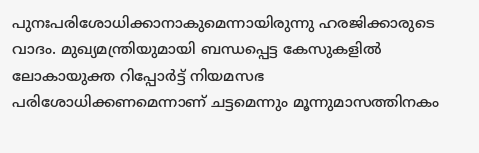പുനഃപരിശോധിക്കാനാകുമെന്നായിരുന്നു ഹരജിക്കാരുടെ വാദം. മുഖ്യമന്ത്രിയുമായി ബന്ധപ്പെട്ട കേസുകളിൽ ലോകായുക്ത റിപ്പോർട്ട് നിയമസഭ പരിശോധിക്കണമെന്നാണ് ചട്ടമെന്നും മൂന്നുമാസത്തിനകം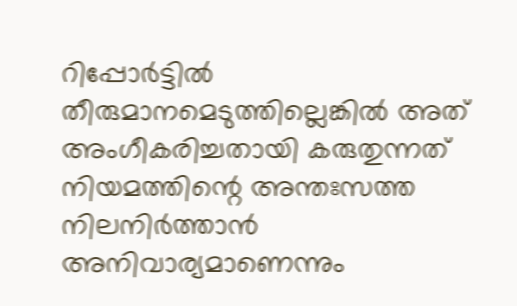റിപ്പോർട്ടിൽ തീരുമാനമെടുത്തില്ലെങ്കിൽ അത് അംഗീകരിച്ചതായി കരുതുന്നത് നിയമത്തിന്റെ അന്തഃസത്ത നിലനിർത്താൻ അനിവാര്യമാണെന്നും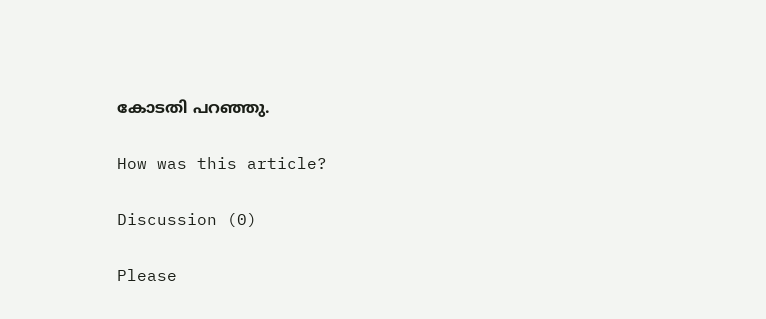കോടതി പറഞ്ഞു.

How was this article?

Discussion (0)

Please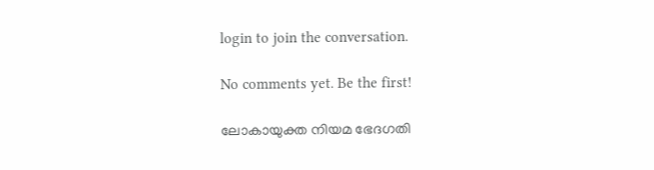login to join the conversation.

No comments yet. Be the first!

ലോകായുക്ത നിയമ ഭേദഗതി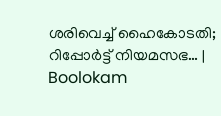ശരിവെച്ച് ഹൈകോടതി; റിപ്പോർട്ട് നിയമസഭ… | Boolokam